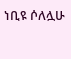ነቢዩ ሶለሏሁ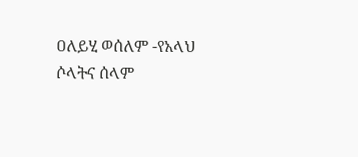ዐለይሂ ወሰለም -የአላህ ሶላትና ሰላም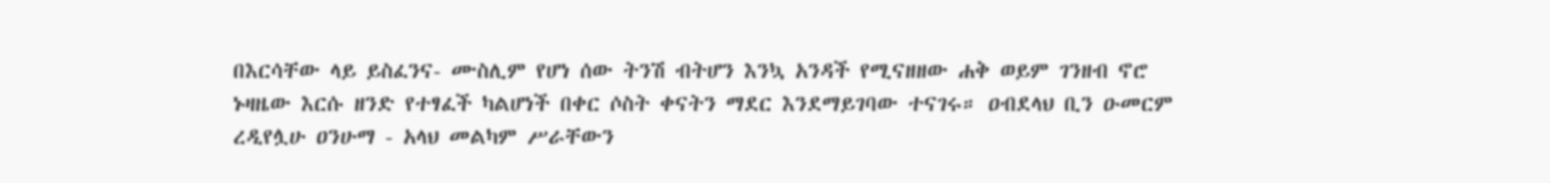በእርሳቸው ላይ ይስፈንና- ሙስሊም የሆነ ሰው ትንሽ ብትሆን እንኳ አንዳች የሚናዘዘው ሐቅ ወይም ገንዘብ ኖሮ ኑዛዜው እርሱ ዘንድ የተፃፈች ካልሆነች በቀር ሶስት ቀናትን ማደር እንደማይገባው ተናገሩ። ዐብደላህ ቢን ዑመርም ረዲየሏሁ ዐንሁማ - አላህ መልካም ሥራቸውን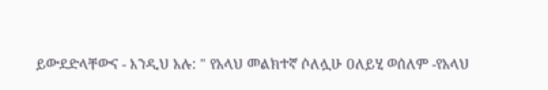ይውደድላቸውና - እንዲህ አሉ: " የአላህ መልክተኛ ሶለሏሁ ዐለይሂ ወሰለም -የአላህ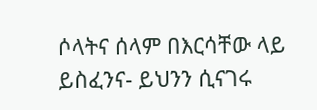ሶላትና ሰላም በእርሳቸው ላይ ይስፈንና- ይህንን ሲናገሩ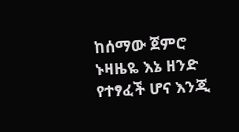ከሰማው ጀምሮ ኑዛዜዬ እኔ ዘንድ የተፃፈች ሆና እንጂ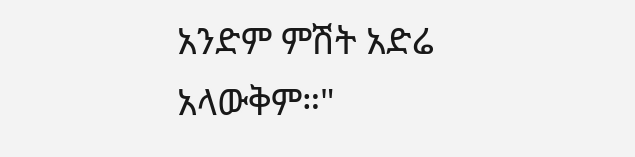አንድም ምሽት አድሬ አላውቅም።"